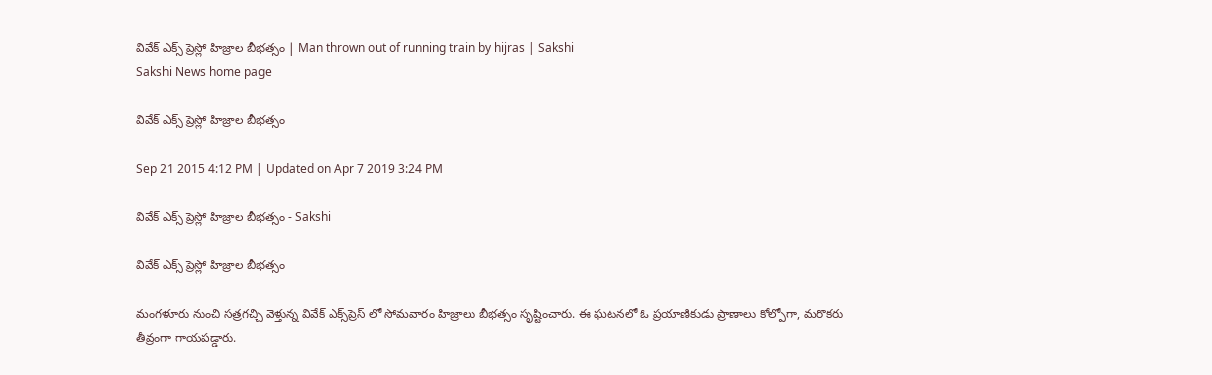వివేక్ ఎక్స్ ప్రెస్లో హిజ్రాల బీభ‌త్సం | Man thrown out of running train by hijras | Sakshi
Sakshi News home page

వివేక్ ఎక్స్ ప్రెస్లో హిజ్రాల బీభ‌త్సం

Sep 21 2015 4:12 PM | Updated on Apr 7 2019 3:24 PM

వివేక్ ఎక్స్ ప్రెస్లో హిజ్రాల బీభ‌త్సం - Sakshi

వివేక్ ఎక్స్ ప్రెస్లో హిజ్రాల బీభ‌త్సం

మంగ‌ళూరు నుంచి స‌త్ర‌గ‌చ్చి వెళ్తున్న వివేక్ ఎక్స్‌ప్రెస్‌ లో సోమవారం హిజ్రాలు బీభత్సం సృష్టించారు. ఈ ఘటనలో ఓ ప్రయాణికుడు ప్రాణాలు కోల్పోగా, మరొకరు తీవ్రంగా గాయపడ్డారు.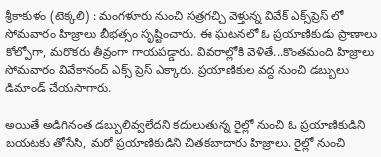శ్రీకాకుళం (టెక్కలి) : మంగ‌ళూరు నుంచి స‌త్ర‌గ‌చ్చి వెళ్తున్న వివేక్ ఎక్స్‌ప్రెస్‌ లో సోమవారం హిజ్రాలు బీభత్సం సృష్టించారు. ఈ ఘటనలో ఓ ప్రయాణికుడు ప్రాణాలు కోల్పోగా, మరొకరు తీవ్రంగా గాయపడ్డారు. వివరాల్లోకి వెళితే...కొంతమంది హిజ్రాలు సోమవారం వివేకానంద్ ఎక్స్ ప్రెస్ ఎక్కారు. ప్రయాణికుల వద్ద నుంచి డబ్బులు డిమాండ్ చేయసాగారు.

అయితే అడిగినంత డబ్బులివ్వలేదని కదులుతున్న రైల్లో నుంచి ఓ ప్రయాణికుడిని బయటకు తోసేసి, మరో ప్రయాణికుడిని చితకబాదారు హిజ్రాలు. రైల్లో నుంచి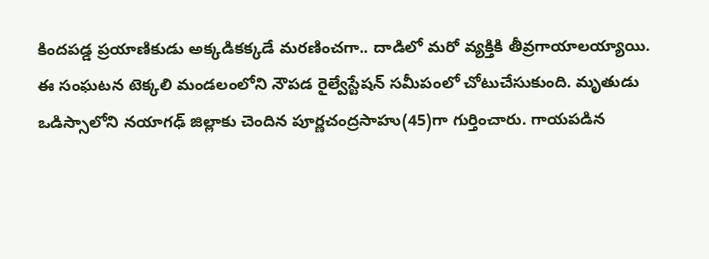కిందపడ్డ ప్రయాణికుడు అక్కడికక్కడే మరణించగా.. దాడిలో మరో వ్యక్తికి తీవ్రగాయాలయ్యాయి. ఈ సంఘటన టెక్కలి మండలంలోని నౌపడ రైల్వేస్టేషన్ సమీపంలో చోటుచేసుకుంది. మృతుడు ఒడిస్సాలోని నయాగఢ్ జిల్లాకు చెందిన పూర్ణచంద్రసాహు(45)గా గుర్తించారు. గాయపడిన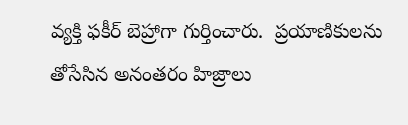వ్యక్తి ఫకీర్ బెహ్రాగా గుర్తించారు.  ప్రయాణికులను తోసేసిన అనంతరం హిజ్రాలు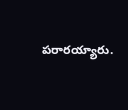పరారయ్యారు.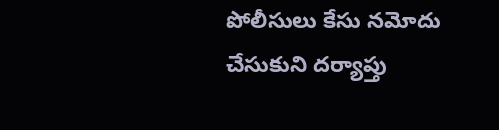పోలీసులు కేసు నమోదు చేసుకుని దర్యాప్తు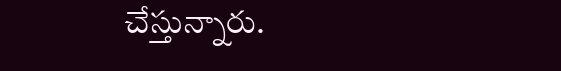చేస్తున్నారు.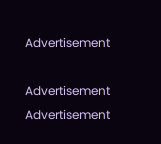Advertisement

Advertisement
Advertisement